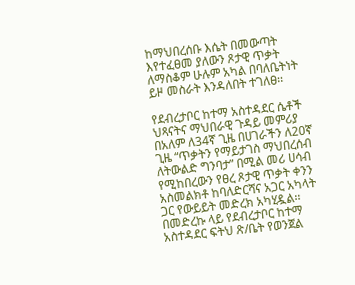ከማህበረሰቡ እሴት በመውጣት እየተፈፀመ ያለውን ጾታዊ ጥቃት ለማስቆም ሁሉም አካል በባለቤትነት ይዞ መስራት እንዳለበት ተገለፀ፡፡

የደብረታቦር ከተማ አስተዳደር ሴቶች ህጻናትና ማህበራዊ ጉዳይ መምሪያ በአለም ለ34ኛ ጊዜ በሀገራችን ለ20ኛ ጊዜ “ጥቃትን የማይታገስ ማህበረሰብ ለትውልድ ግንባታ” በሚል መሪ ሀሳብ የሚከበረውን የፀረ ጾታዊ ጥቃት ቀንን አስመልክቶ ከባለድርሻና አጋር አካላት ጋር የውይይት መድረክ አካሂዷል፡፡
በመድረኩ ላይ የደብረታቦር ከተማ አስተዳደር ፍትህ ጽ/ቤት የወንጀል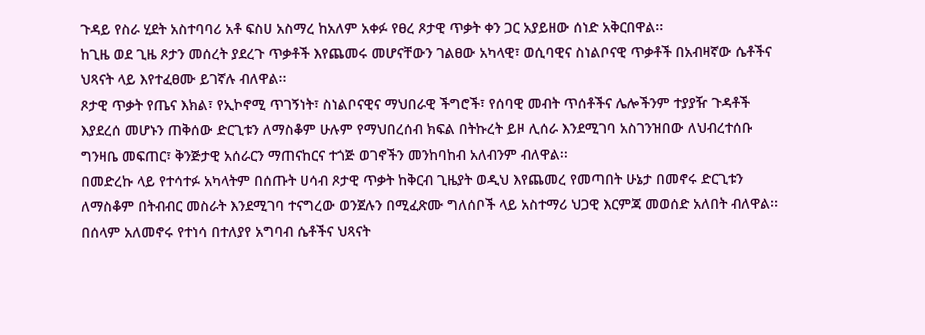ጉዳይ የስራ ሂደት አስተባባሪ አቶ ፍስሀ አስማረ ከአለም አቀፉ የፀረ ጾታዊ ጥቃት ቀን ጋር አያይዘው ሰነድ አቅርበዋል፡፡
ከጊዜ ወደ ጊዜ ጾታን መሰረት ያደረጉ ጥቃቶች እየጨመሩ መሆናቸውን ገልፀው አካላዊ፣ ወሲባዊና ስነልቦናዊ ጥቃቶች በአብዛኛው ሴቶችና ህጻናት ላይ እየተፈፀሙ ይገኛሉ ብለዋል፡፡
ጾታዊ ጥቃት የጤና እክል፣ የኢኮኖሚ ጥገኝነት፣ ስነልቦናዊና ማህበራዊ ችግሮች፣ የሰባዊ መብት ጥሰቶችና ሌሎችንም ተያያዥ ጉዳቶች እያደረሰ መሆኑን ጠቅሰው ድርጊቱን ለማስቆም ሁሉም የማህበረሰብ ክፍል በትኩረት ይዞ ሊሰራ እንደሚገባ አስገንዝበው ለህብረተሰቡ ግንዛቤ መፍጠር፣ ቅንጅታዊ አሰራርን ማጠናከርና ተጎጅ ወገኖችን መንከባከብ አለብንም ብለዋል፡፡
በመድረኩ ላይ የተሳተፉ አካላትም በሰጡት ሀሳብ ጾታዊ ጥቃት ከቅርብ ጊዜያት ወዲህ እየጨመረ የመጣበት ሁኔታ በመኖሩ ድርጊቱን ለማስቆም በትብብር መስራት እንደሚገባ ተናግረው ወንጀሉን በሚፈጽሙ ግለሰቦች ላይ አስተማሪ ህጋዊ እርምጃ መወሰድ አለበት ብለዋል፡፡ በሰላም አለመኖሩ የተነሳ በተለያየ አግባብ ሴቶችና ህጻናት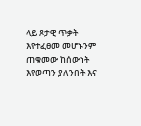ላይ ጾታዊ ጥቃት እየተፈፀመ መሆኑንም ጠቁመው ከሰውነት እየወጣን ያለንበት እና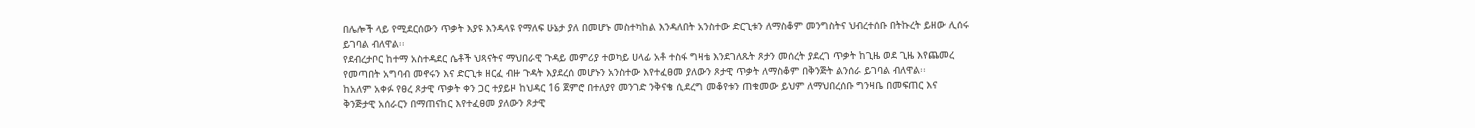በሌሎች ላይ የሚደርሰውን ጥቃት እያዩ እንዳላዩ የማለፍ ሁኔታ ያለ በመሆኑ መስተካከል እንዳለበት አንስተው ድርጊቱን ለማስቆም መንግስትና ህብረተሰቡ በትኩረት ይዘው ሊሰሩ ይገባል ብለዋል፡፡
የደብረታቦር ከተማ አስተዳደር ሴቶች ህጻናትና ማህበራዊ ጉዳይ መምሪያ ተወካይ ሀላፊ አቶ ተስፋ ግዛቴ እንደገለጹት ጾታን መሰረት ያደረገ ጥቃት ከጊዜ ወደ ጊዜ እየጨመረ የመጣበት አግባብ መኖሩን እና ድርጊቱ ዘርፈ ብዙ ጉዳት እያደረሰ መሆኑን አንስተው እየተፈፀመ ያለውን ጾታዊ ጥቃት ለማስቆም በቅንጅት ልንሰራ ይገባል ብለዋል፡፡
ከአለም አቀፉ የፀረ ጾታዊ ጥቃት ቀን ጋር ተያይዞ ከህዳር 16 ጀምሮ በተለያየ መንገድ ንቅናቄ ሲደረግ መቆየቱን ጠቁመው ይህም ለማህበረሰቡ ግንዛቤ በመፍጠር እና ቅንጅታዊ አሰራርን በማጠናከር እየተፈፀመ ያለውን ጾታዊ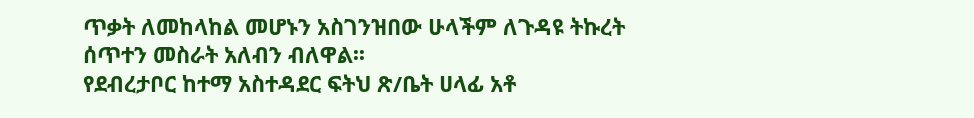ጥቃት ለመከላከል መሆኑን አስገንዝበው ሁላችም ለጉዳዩ ትኩረት ሰጥተን መስራት አለብን ብለዋል፡፡
የደብረታቦር ከተማ አስተዳደር ፍትህ ጽ/ቤት ሀላፊ አቶ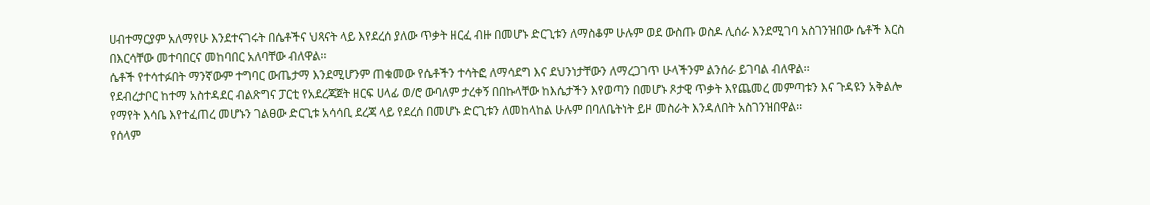ሀብተማርያም አለማየሁ እንደተናገሩት በሴቶችና ህጻናት ላይ እየደረሰ ያለው ጥቃት ዘርፈ ብዙ በመሆኑ ድርጊቱን ለማስቆም ሁሉም ወደ ውስጡ ወስዶ ሊሰራ እንደሚገባ አስገንዝበው ሴቶች እርስ በእርሳቸው መተባበርና መከባበር አለባቸው ብለዋል፡፡
ሴቶች የተሳተፉበት ማንኛውም ተግባር ውጤታማ እንደሚሆንም ጠቁመው የሴቶችን ተሳትፎ ለማሳደግ እና ደህንነታቸውን ለማረጋገጥ ሁላችንም ልንሰራ ይገባል ብለዋል፡፡
የደብረታቦር ከተማ አስተዳደር ብልጽግና ፓርቲ የአደረጃጀት ዘርፍ ሀላፊ ወ/ሮ ውባለም ታረቀኝ በበኩላቸው ከእሴታችን እየወጣን በመሆኑ ጾታዊ ጥቃት እየጨመረ መምጣቱን እና ጉዳዩን አቅልሎ የማየት እሳቤ እየተፈጠረ መሆኑን ገልፀው ድርጊቱ አሳሳቢ ደረጃ ላይ የደረሰ በመሆኑ ድርጊቱን ለመከላከል ሁሉም በባለቤትነት ይዞ መስራት እንዳለበት አስገንዝበዋል፡፡
የሰላም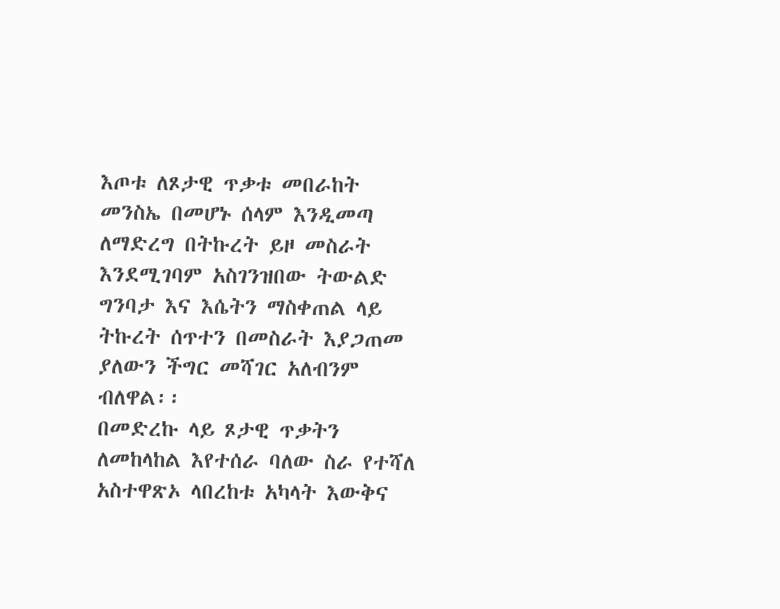እጦቱ ለጾታዊ ጥቃቱ መበራከት መንስኤ በመሆኑ ሰላም እንዲመጣ ለማድረግ በትኩረት ይዞ መስራት እንደሚገባም አስገንዝበው ትውልድ ግንባታ እና እሴትን ማስቀጠል ላይ ትኩረት ሰጥተን በመስራት እያጋጠመ ያለውን ችግር መሻገር አለብንም ብለዋል፡፡
በመድረኩ ላይ ጾታዊ ጥቃትን ለመከላከል እየተሰራ ባለው ስራ የተሻለ አስተዋጽኦ ላበረከቱ አካላት እውቅና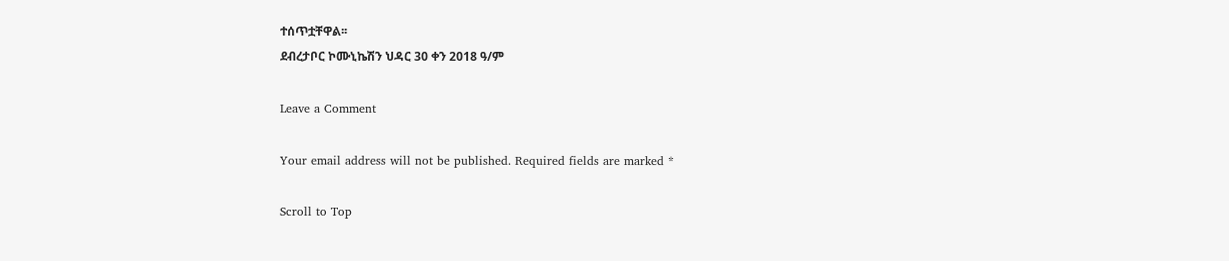ተሰጥቷቸዋል፡፡
ደብረታቦር ኮሙኒኬሽን ህዳር 30 ቀን 2018 ዓ/ም

Leave a Comment

Your email address will not be published. Required fields are marked *

Scroll to Top